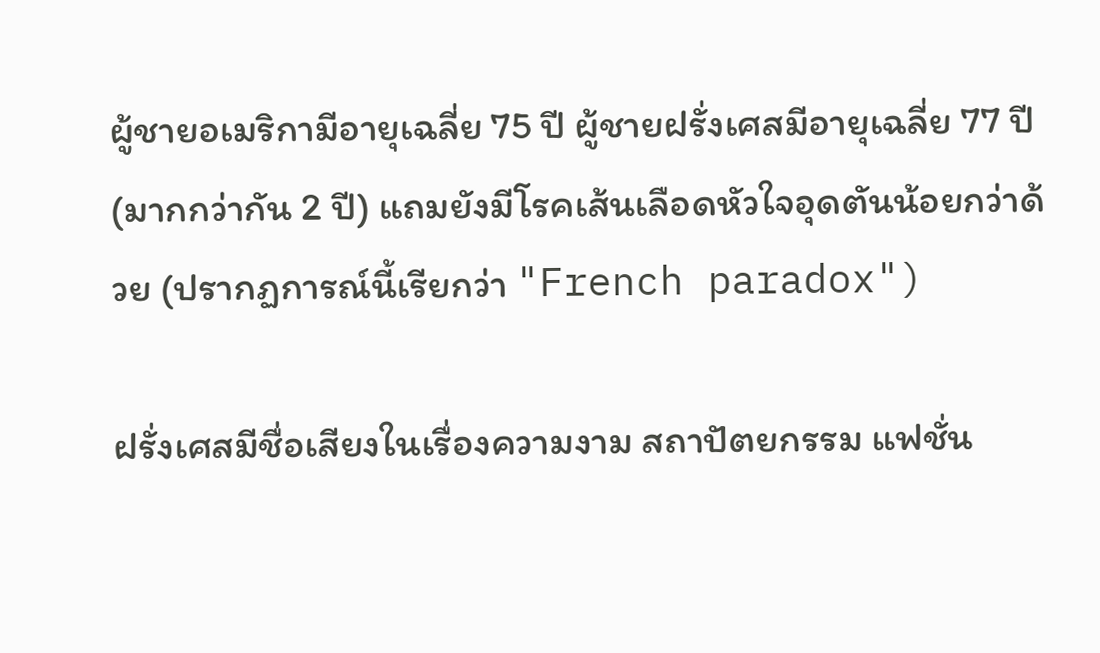ผู้ชายอเมริกามีอายุเฉลี่ย 75 ปี ผู้ชายฝรั่งเศสมีอายุเฉลี่ย 77 ปี (มากกว่ากัน 2 ปี) แถมยังมีโรคเส้นเลือดหัวใจอุดตันน้อยกว่าด้วย (ปรากฏการณ์นี้เรียกว่า "French paradox")

ฝรั่งเศสมีชื่อเสียงในเรื่องความงาม สถาปัตยกรรม แฟชั่น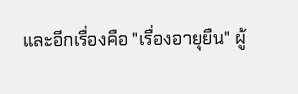และอีกเรื่องคือ "เรื่องอายุยืน" ผู้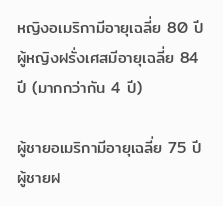หญิงอเมริกามีอายุเฉลี่ย 80 ปี ผู้หญิงฝรั่งเศสมีอายุเฉลี่ย 84 ปี (มากกว่ากัน 4 ปี)

ผู้ชายอเมริกามีอายุเฉลี่ย 75 ปี ผู้ชายฝ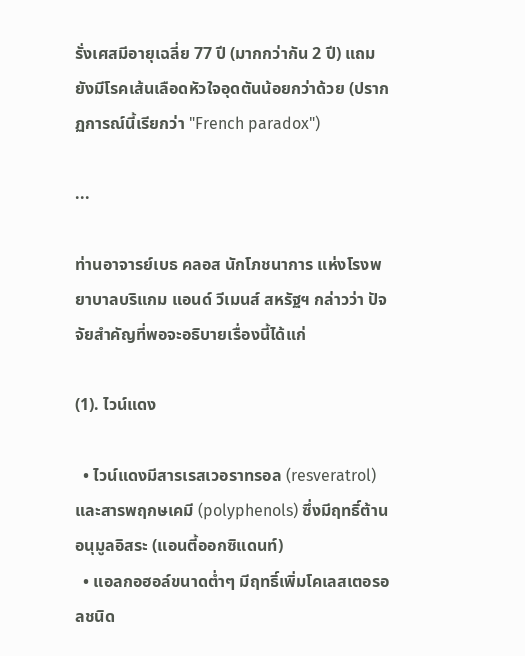รั่งเศสมีอายุเฉลี่ย 77 ปี (มากกว่ากัน 2 ปี) แถมยังมีโรคเส้นเลือดหัวใจอุดตันน้อยกว่าด้วย (ปรากฏการณ์นี้เรียกว่า "French paradox")

...

ท่านอาจารย์เบธ คลอส นักโภชนาการ แห่งโรงพยาบาลบริแกม แอนด์ วีเมนส์ สหรัฐฯ กล่าวว่า ปัจจัยสำคัญที่พอจะอธิบายเรื่องนี้ได้แก่

(1). ไวน์แดง

  • ไวน์แดงมีสารเรสเวอราทรอล (resveratrol) และสารพฤกษเคมี (polyphenols) ซึ่งมีฤทธิ์ต้านอนุมูลอิสระ (แอนตี้ออกซิแดนท์)
  • แอลกอฮอล์ขนาดต่ำๆ มีฤทธิ์เพิ่มโคเลสเตอรอลชนิด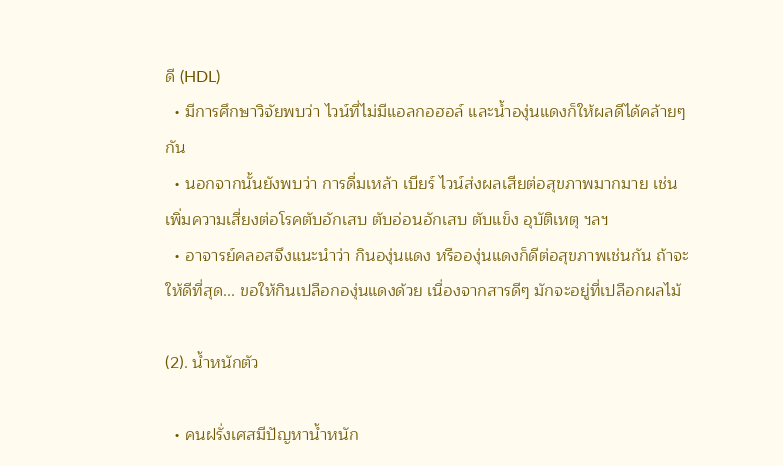ดี (HDL)
  • มีการศึกษาวิจัยพบว่า ไวน์ที่ไม่มีแอลกอฮอล์ และน้ำองุ่นแดงก็ให้ผลดีได้คล้ายๆ กัน
  • นอกจากนั้นยังพบว่า การดื่มเหล้า เบียร์ ไวน์ส่งผลเสียต่อสุขภาพมากมาย เช่น เพิ่มความเสี่ยงต่อโรคตับอักเสบ ตับอ่อนอักเสบ ตับแข็ง อุบัติเหตุ ฯลฯ
  • อาจารย์คลอสจึงแนะนำว่า กินองุ่นแดง หรือองุ่นแดงก็ดีต่อสุขภาพเช่นกัน ถ้าจะให้ดีที่สุด... ขอให้กินเปลือกองุ่นแดงด้วย เนื่องจากสารดีๆ มักจะอยู่ที่เปลือกผลไม้

(2). น้ำหนักตัว

  • คนฝรั่งเศสมีปัญหาน้ำหนัก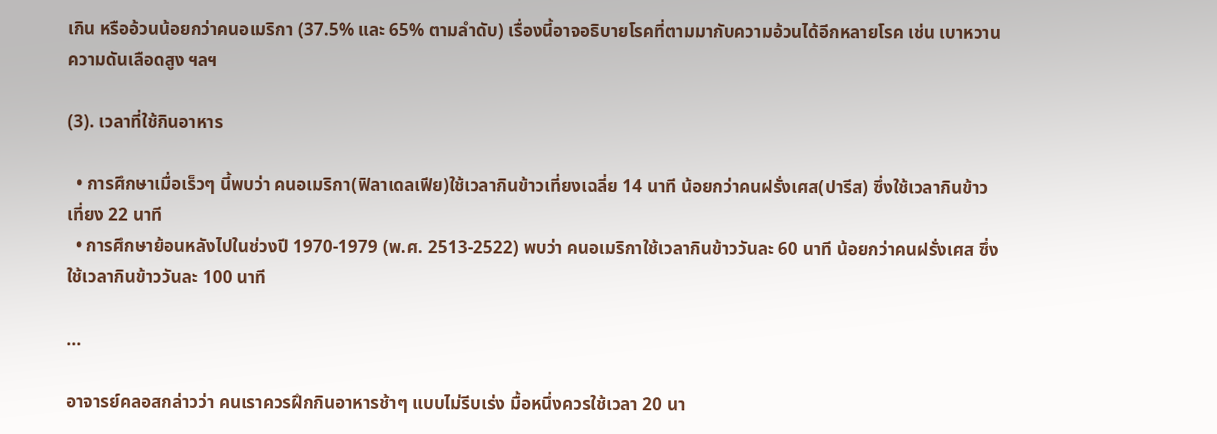เกิน หรืออ้วนน้อยกว่าคนอเมริกา (37.5% และ 65% ตามลำดับ) เรื่องนี้อาจอธิบายโรคที่ตามมากับความอ้วนได้อีกหลายโรค เช่น เบาหวาน ความดันเลือดสูง ฯลฯ

(3). เวลาที่ใช้กินอาหาร

  • การศึกษาเมื่อเร็วๆ นี้พบว่า คนอเมริกา(ฟิลาเดลเฟีย)ใช้เวลากินข้าวเที่ยงเฉลี่ย 14 นาที น้อยกว่าคนฝรั่งเศส(ปารีส) ซึ่งใช้เวลากินข้าวเที่ยง 22 นาที
  • การศึกษาย้อนหลังไปในช่วงปี 1970-1979 (พ.ศ. 2513-2522) พบว่า คนอเมริกาใช้เวลากินข้าววันละ 60 นาที น้อยกว่าคนฝรั่งเศส ซึ่งใช้เวลากินข้าววันละ 100 นาที

...

อาจารย์คลอสกล่าวว่า คนเราควรฝึกกินอาหารช้าๆ แบบไม่รีบเร่ง มื้อหนึ่งควรใช้เวลา 20 นา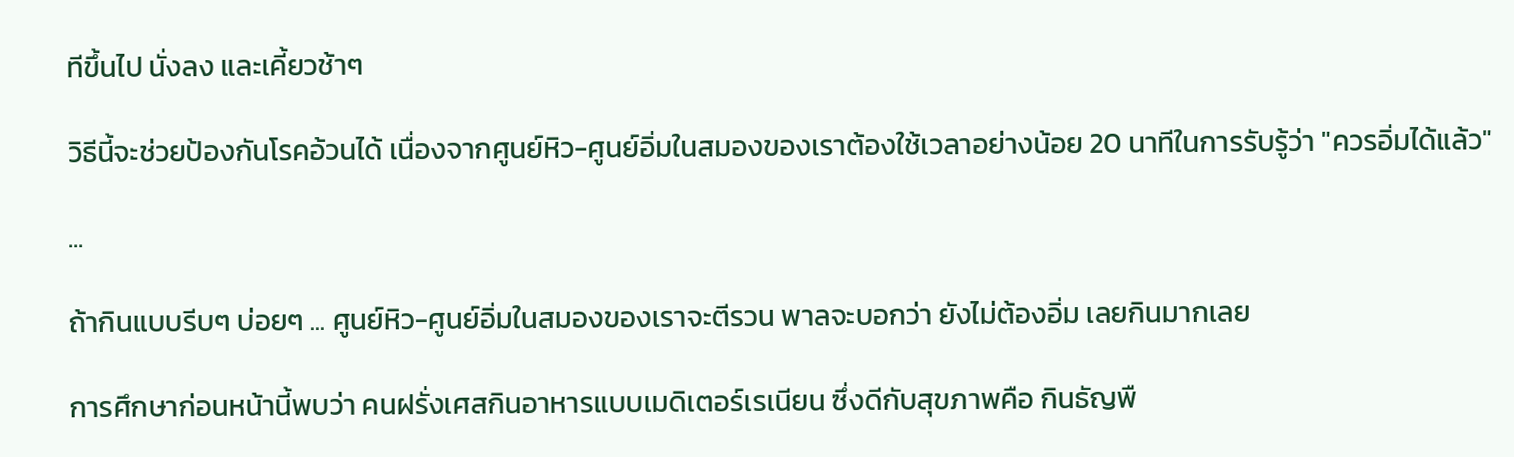ทีขึ้นไป นั่งลง และเคี้ยวช้าๆ

วิธีนี้จะช่วยป้องกันโรคอ้วนได้ เนื่องจากศูนย์หิว-ศูนย์อิ่มในสมองของเราต้องใช้เวลาอย่างน้อย 20 นาทีในการรับรู้ว่า "ควรอิ่มได้แล้ว"

...

ถ้ากินแบบรีบๆ บ่อยๆ ... ศูนย์หิว-ศูนย์อิ่มในสมองของเราจะตีรวน พาลจะบอกว่า ยังไม่ต้องอิ่ม เลยกินมากเลย

การศึกษาก่อนหน้านี้พบว่า คนฝรั่งเศสกินอาหารแบบเมดิเตอร์เรเนียน ซึ่งดีกับสุขภาพคือ กินธัญพื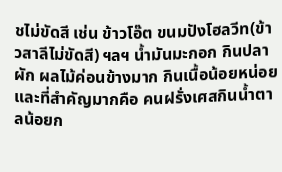ชไม่ขัดสี เช่น ข้าวโอ๊ต ขนมปังโฮลวีท(ข้าวสาลีไม่ขัดสี) ฯลฯ น้ำมันมะกอก กินปลา ผัก ผลไม้ค่อนข้างมาก กินเนื้อน้อยหน่อย และที่สำคัญมากคือ คนฝรั่งเศสกินน้ำตาลน้อยก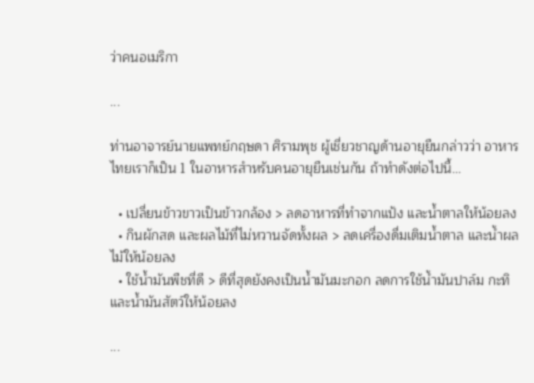ว่าคนอเมริกา

...

ท่านอาจารย์นายแพทย์กฤษดา ศิรามพุช ผู้เชี่ยวชาญด้านอายุยืนกล่าวว่า อาหารไทยเราก็เป็น 1 ในอาหารสำหรับคนอายุยืนเช่นกัน ถ้าทำดังต่อไปนี้...

  • เปลี่ยนข้าวขาวเป็นข้าวกล้อง > ลดอาหารที่ทำจากแป้ง และน้ำตาลให้น้อยลง
  • กินผักสด และผลไม้ที่ไม่หวานจัดทั้งผล > ลดเครื่องดื่มเติมน้ำตาล และน้ำผลไม้ให้น้อยลง
  • ใช้น้ำมันพืชที่ดี > ดีที่สุดยังคงเป็นน้ำมันมะกอก ลดการใช้น้ำมันปาล์ม กะทิ และน้ำมันสัตว์ให้น้อยลง

...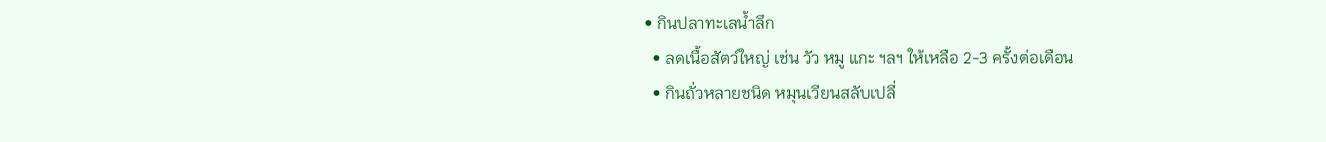• กินปลาทะเลน้ำลึก
  • ลดเนื้อสัตว์ใหญ่ เช่น วัว หมู แกะ ฯลฯ ให้เหลือ 2-3 ครั้งต่อเดือน
  • กินถั่วหลายชนิด หมุนเวียนสลับเปลี่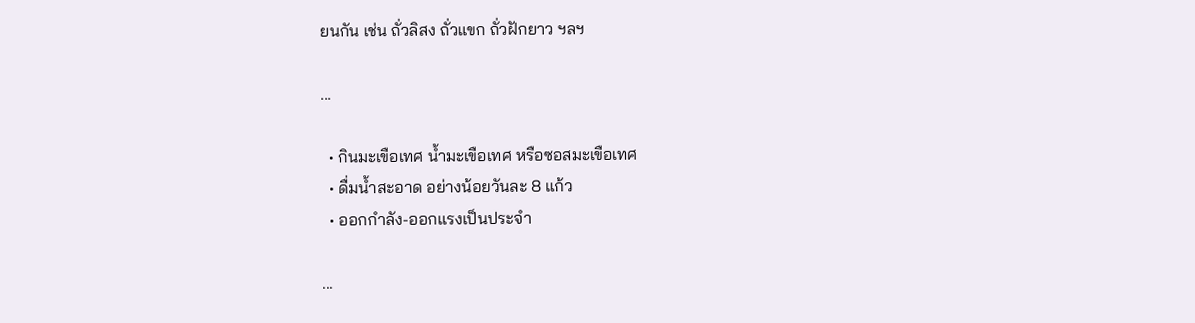ยนกัน เช่น ถั่วลิสง ถั่วแขก ถั่วฝักยาว ฯลฯ

...

  • กินมะเขือเทศ น้ำมะเขือเทศ หรือซอสมะเขือเทศ
  • ดื่มน้ำสะอาด อย่างน้อยวันละ 8 แก้ว
  • ออกกำลัง-ออกแรงเป็นประจำ

...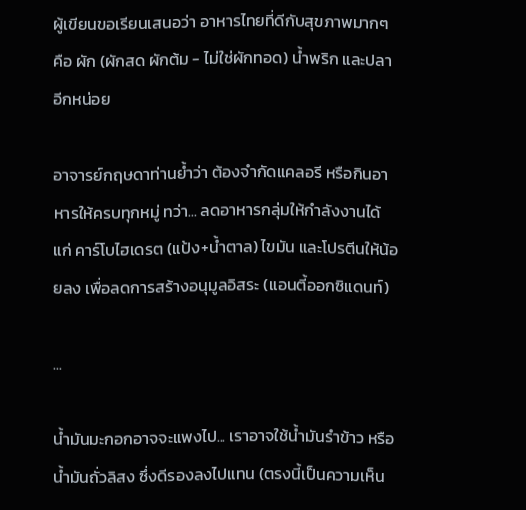ผู้เขียนขอเรียนเสนอว่า อาหารไทยที่ดีกับสุขภาพมากๆ คือ ผัก (ผักสด ผักต้ม - ไม่ใช่ผักทอด) น้ำพริก และปลาอีกหน่อย

อาจารย์กฤษดาท่านย้ำว่า ต้องจำกัดแคลอรี หรือกินอาหารให้ครบทุกหมู่ ทว่า... ลดอาหารกลุ่มให้กำลังงานได้แก่ คาร์โบไฮเดรต (แป้ง+น้ำตาล) ไขมัน และโปรตีนให้น้อยลง เพื่อลดการสร้างอนุมูลอิสระ (แอนตี้ออกซิแดนท์)

...

น้ำมันมะกอกอาจจะแพงไป... เราอาจใช้น้ำมันรำข้าว หรือน้ำมันถั่วลิสง ซึ่งดีรองลงไปแทน (ตรงนี้เป็นความเห็น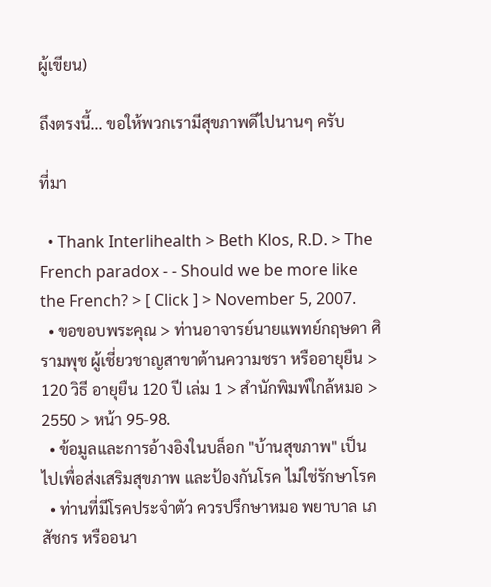ผู้เขียน)

ถึงตรงนี้... ขอให้พวกเรามีสุขภาพดีไปนานๆ ครับ

ที่มา

  • Thank Interlihealth > Beth Klos, R.D. > The French paradox - - Should we be more like the French? > [ Click ] > November 5, 2007.
  • ขอขอบพระคุณ > ท่านอาจารย์นายแพทย์กฤษดา ศิรามพุช ผู้เชี่ยวชาญสาขาต้านความชรา หรืออายุยืน > 120 วิธี อายุยืน 120 ปี เล่ม 1 > สำนักพิมพ์ใกล้หมอ > 2550 > หน้า 95-98.
  • ข้อมูลและการอ้างอิงในบล็อก "บ้านสุขภาพ" เป็นไปเพื่อส่งเสริมสุขภาพ และป้องกันโรค ไม่ใช่รักษาโรค
  • ท่านที่มีโรคประจำตัว ควรปรึกษาหมอ พยาบาล เภสัชกร หรืออนา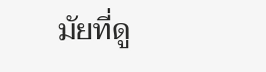มัยที่ดู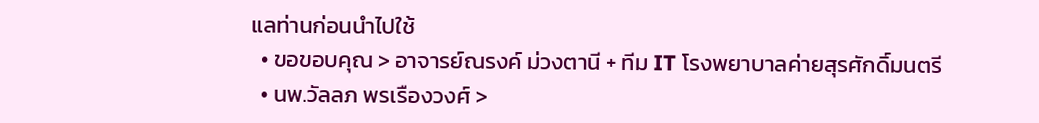แลท่านก่อนนำไปใช้
  • ขอขอบคุณ > อาจารย์ณรงค์ ม่วงตานี + ทีม IT โรงพยาบาลค่ายสุรศักดิ์มนตรี
  • นพ.วัลลภ พรเรืองวงศ์ >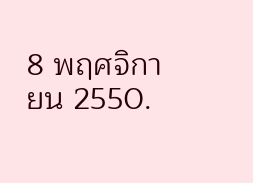8 พฤศจิกายน 2550.